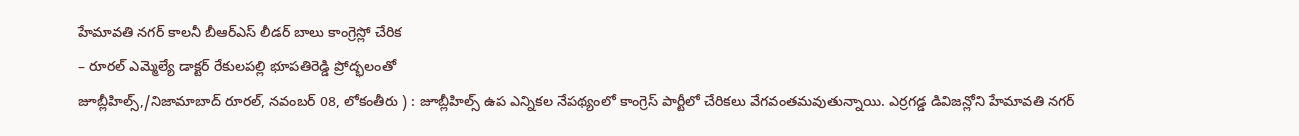హేమావతి నగర్ కాలనీ బీఆర్ఎస్ లీడర్ బాలు కాంగ్రెస్లో చేరిక
– రూరల్ ఎమ్మెల్యే డాక్టర్ రేకులపల్లి భూపతిరెడ్డి ప్రోద్భలంతో
జూబ్లీహిల్స్,/నిజామాబాద్ రూరల్, నవంబర్ 08, లోకంతీరు ) : జూబ్లీహిల్స్ ఉప ఎన్నికల నేపథ్యంలో కాంగ్రెస్ పార్టీలో చేరికలు వేగవంతమవుతున్నాయి. ఎర్రగడ్డ డివిజన్లోని హేమావతి నగర్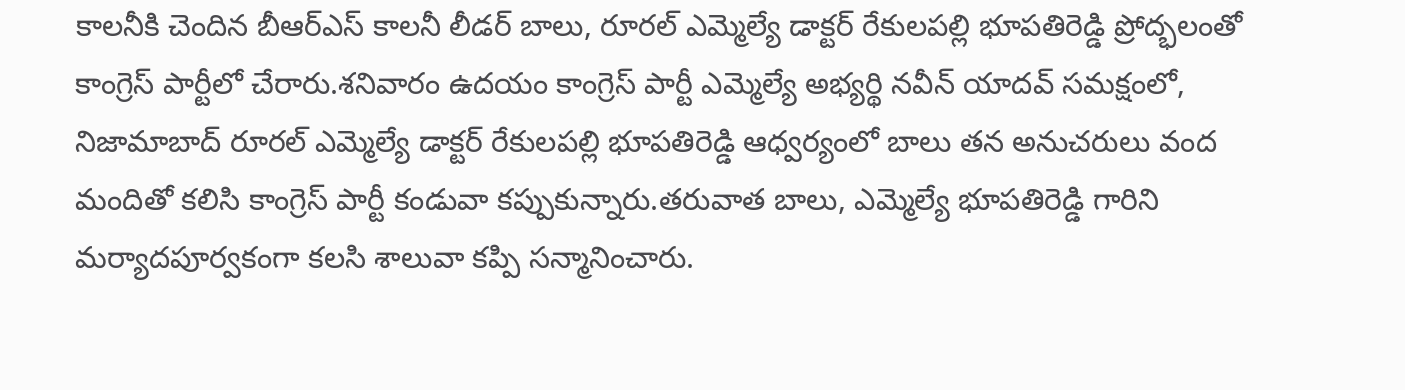కాలనీకి చెందిన బీఆర్ఎస్ కాలనీ లీడర్ బాలు, రూరల్ ఎమ్మెల్యే డాక్టర్ రేకులపల్లి భూపతిరెడ్డి ప్రోద్భలంతో కాంగ్రెస్ పార్టీలో చేరారు.శనివారం ఉదయం కాంగ్రెస్ పార్టీ ఎమ్మెల్యే అభ్యర్థి నవీన్ యాదవ్ సమక్షంలో, నిజామాబాద్ రూరల్ ఎమ్మెల్యే డాక్టర్ రేకులపల్లి భూపతిరెడ్డి ఆధ్వర్యంలో బాలు తన అనుచరులు వంద మందితో కలిసి కాంగ్రెస్ పార్టీ కండువా కప్పుకున్నారు.తరువాత బాలు, ఎమ్మెల్యే భూపతిరెడ్డి గారిని మర్యాదపూర్వకంగా కలసి శాలువా కప్పి సన్మానించారు.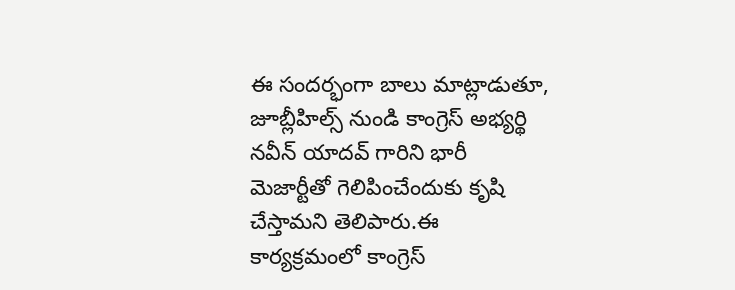ఈ సందర్భంగా బాలు మాట్లాడుతూ, జూబ్లీహిల్స్ నుండి కాంగ్రెస్ అభ్యర్థి నవీన్ యాదవ్ గారిని భారీ మెజార్టీతో గెలిపించేందుకు కృషి చేస్తామని తెలిపారు.ఈ కార్యక్రమంలో కాంగ్రెస్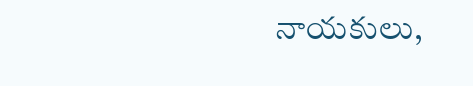నాయకులు,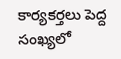కార్యకర్తలు పెద్ద సంఖ్యలో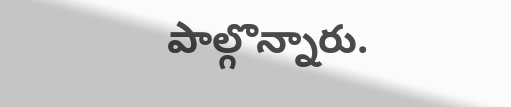పాల్గొన్నారు.